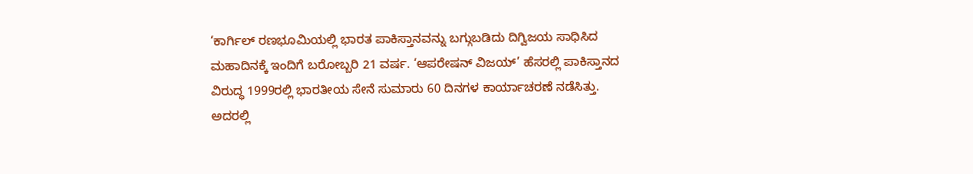‘ಕಾರ್ಗಿಲ್ ರಣಭೂಮಿಯಲ್ಲಿ ಭಾರತ ಪಾಕಿಸ್ತಾನವನ್ನು ಬಗ್ಗುಬಡಿದು ದಿಗ್ವಿಜಯ ಸಾಧಿಸಿದ ಮಹಾದಿನಕ್ಕೆ ಇಂದಿಗೆ ಬರೋಬ್ಬರಿ 21 ವರ್ಷ. ‘ಆಪರೇಷನ್ ವಿಜಯ್’ ಹೆಸರಲ್ಲಿ ಪಾಕಿಸ್ತಾನದ ವಿರುದ್ಧ 1999ರಲ್ಲಿ ಭಾರತೀಯ ಸೇನೆ ಸುಮಾರು 60 ದಿನಗಳ ಕಾರ್ಯಾಚರಣೆ ನಡೆಸಿತ್ತು. ಅದರಲ್ಲಿ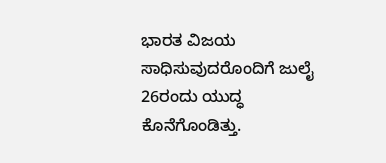ಭಾರತ ವಿಜಯ ಸಾಧಿಸುವುದರೊಂದಿಗೆ ಜುಲೈ 26ರಂದು ಯುದ್ಧ ಕೊನೆಗೊಂಡಿತ್ತು.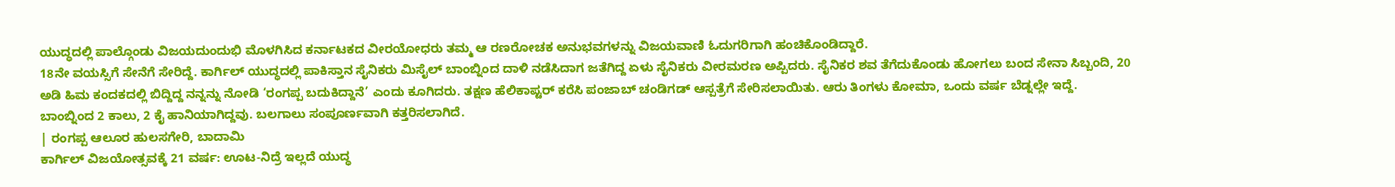ಯುದ್ಧದಲ್ಲಿ ಪಾಲ್ಗೊಂಡು ವಿಜಯದುಂದುಭಿ ಮೊಳಗಿಸಿದ ಕರ್ನಾಟಕದ ವೀರಯೋಧರು ತಮ್ಮ ಆ ರಣರೋಚಕ ಅನುಭವಗಳನ್ನು ವಿಜಯವಾಣಿ ಓದುಗರಿಗಾಗಿ ಹಂಚಿಕೊಂಡಿದ್ದಾರೆ.
18ನೇ ವಯಸ್ಸಿಗೆ ಸೇನೆಗೆ ಸೇರಿದ್ದೆ. ಕಾರ್ಗಿಲ್ ಯುದ್ಧದಲ್ಲಿ ಪಾಕಿಸ್ತಾನ ಸೈನಿಕರು ಮಿಸೈಲ್ ಬಾಂಬ್ನಿಂದ ದಾಳಿ ನಡೆಸಿದಾಗ ಜತೆಗಿದ್ದ ಏಳು ಸೈನಿಕರು ವೀರಮರಣ ಅಪ್ಪಿದರು. ಸೈನಿಕರ ಶವ ತೆಗೆದುಕೊಂಡು ಹೋಗಲು ಬಂದ ಸೇನಾ ಸಿಬ್ಬಂದಿ, 20 ಅಡಿ ಹಿಮ ಕಂದಕದಲ್ಲಿ ಬಿದ್ದಿದ್ದ ನನ್ನನ್ನು ನೋಡಿ ‘ರಂಗಪ್ಪ ಬದುಕಿದ್ದಾನೆ’ ಎಂದು ಕೂಗಿದರು. ತಕ್ಷಣ ಹೆಲಿಕಾಪ್ಟರ್ ಕರೆಸಿ ಪಂಜಾಬ್ ಚಂಡಿಗಡ್ ಆಸ್ಪತ್ರೆಗೆ ಸೇರಿಸಲಾಯಿತು. ಆರು ತಿಂಗಳು ಕೋಮಾ, ಒಂದು ವರ್ಷ ಬೆಡ್ನಲ್ಲೇ ಇದ್ದೆ. ಬಾಂಬ್ನಿಂದ 2 ಕಾಲು, 2 ಕೈ ಹಾನಿಯಾಗಿದ್ದವು. ಬಲಗಾಲು ಸಂಪೂರ್ಣವಾಗಿ ಕತ್ತರಿಸಲಾಗಿದೆ.
| ರಂಗಪ್ಪ ಆಲೂರ ಹುಲಸಗೇರಿ, ಬಾದಾಮಿ
ಕಾರ್ಗಿಲ್ ವಿಜಯೋತ್ಸವಕ್ಕೆ 21 ವರ್ಷ: ಊಟ-ನಿದ್ರೆ ಇಲ್ಲದೆ ಯುದ್ಧ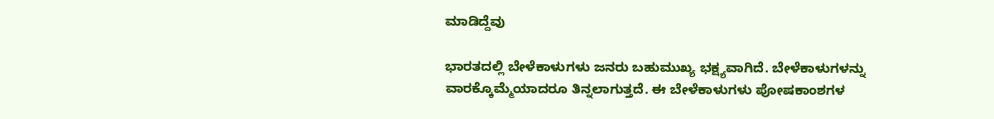ಮಾಡಿದ್ದೆವು

ಭಾರತದಲ್ಲಿ ಬೇಳೆಕಾಳುಗಳು ಜನರು ಬಹುಮುಖ್ಯ ಭಕ್ಷ್ಯವಾಗಿದೆ. ಬೇಳೆಕಾಳುಗಳನ್ನು ವಾರಕ್ಕೊಮ್ಮೆಯಾದರೂ ತಿನ್ನಲಾಗುತ್ತದೆ. ಈ ಬೇಳೆಕಾಳುಗಳು ಪೋಷಕಾಂಶಗಳ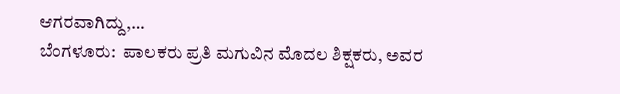ಆಗರವಾಗಿದ್ದು,…
ಬೆಂಗಳೂರು:  ಪಾಲಕರು ಪ್ರತಿ ಮಗುವಿನ ಮೊದಲ ಶಿಕ್ಷಕರು, ಅವರ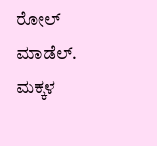ರೋಲ್ ಮಾಡೆಲ್. ಮಕ್ಕಳ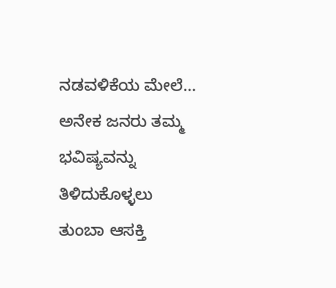ನಡವಳಿಕೆಯ ಮೇಲೆ…
ಅನೇಕ ಜನರು ತಮ್ಮ ಭವಿಷ್ಯವನ್ನು ತಿಳಿದುಕೊಳ್ಳಲು ತುಂಬಾ ಆಸಕ್ತಿ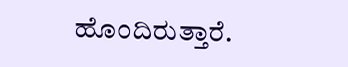ಹೊಂದಿರುತ್ತಾರೆ.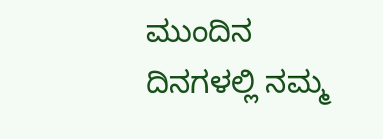ಮುಂದಿನ ದಿನಗಳಲ್ಲಿ ನಮ್ಮ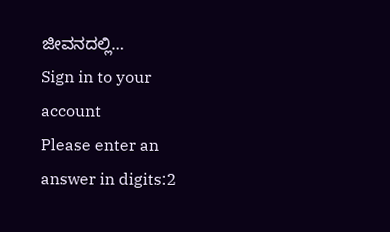ಜೀವನದಲ್ಲಿ…
Sign in to your account
Please enter an answer in digits:2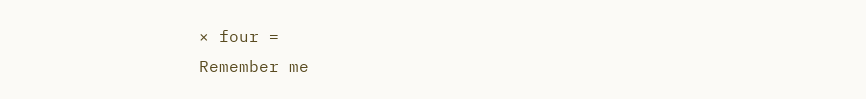× four =
Remember me